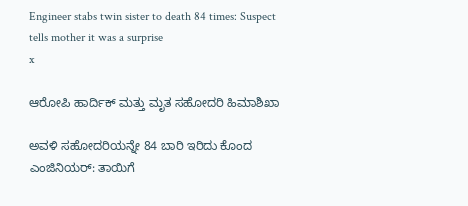Engineer stabs twin sister to death 84 times: Suspect tells mother it was a surprise
x

ಆರೋಪಿ ಹಾರ್ದಿಕ್ ಮತ್ತು ಮೃತ ಸಹೋದರಿ ಹಿಮಾಶಿಖಾ

ಅವಳಿ ಸಹೋದರಿಯನ್ನೇ 84 ಬಾರಿ ಇರಿದು ಕೊಂದ ಎಂಜಿನಿಯರ್: ತಾಯಿಗೆ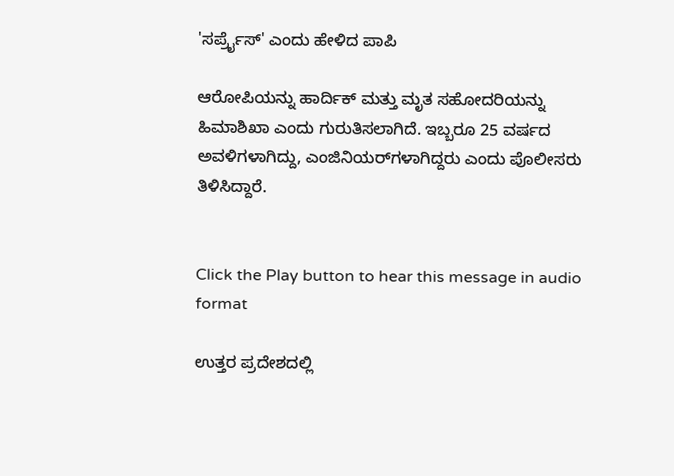'ಸರ್ಪ್ರೈಸ್' ಎಂದು ಹೇಳಿದ ಪಾಪಿ

ಆರೋಪಿಯನ್ನು ಹಾರ್ದಿಕ್ ಮತ್ತು ಮೃತ ಸಹೋದರಿಯನ್ನು ಹಿಮಾಶಿಖಾ ಎಂದು ಗುರುತಿಸಲಾಗಿದೆ. ಇಬ್ಬರೂ 25 ವರ್ಷದ ಅವಳಿಗಳಾಗಿದ್ದು, ಎಂಜಿನಿಯರ್‌ಗಳಾಗಿದ್ದರು ಎಂದು ಪೊಲೀಸರು ತಿಳಿಸಿದ್ದಾರೆ.


Click the Play button to hear this message in audio format

ಉತ್ತರ ಪ್ರದೇಶದಲ್ಲಿ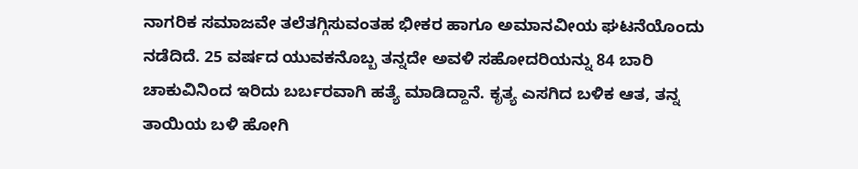ನಾಗರಿಕ ಸಮಾಜವೇ ತಲೆತಗ್ಗಿಸುವಂತಹ ಭೀಕರ ಹಾಗೂ ಅಮಾನವೀಯ ಘಟನೆಯೊಂದು ನಡೆದಿದೆ. 25 ವರ್ಷದ ಯುವಕನೊಬ್ಬ ತನ್ನದೇ ಅವಳಿ ಸಹೋದರಿಯನ್ನು 84 ಬಾರಿ ಚಾಕುವಿನಿಂದ ಇರಿದು ಬರ್ಬರವಾಗಿ ಹತ್ಯೆ ಮಾಡಿದ್ದಾನೆ. ಕೃತ್ಯ ಎಸಗಿದ ಬಳಿಕ ಆತ, ತನ್ನ ತಾಯಿಯ ಬಳಿ ಹೋಗಿ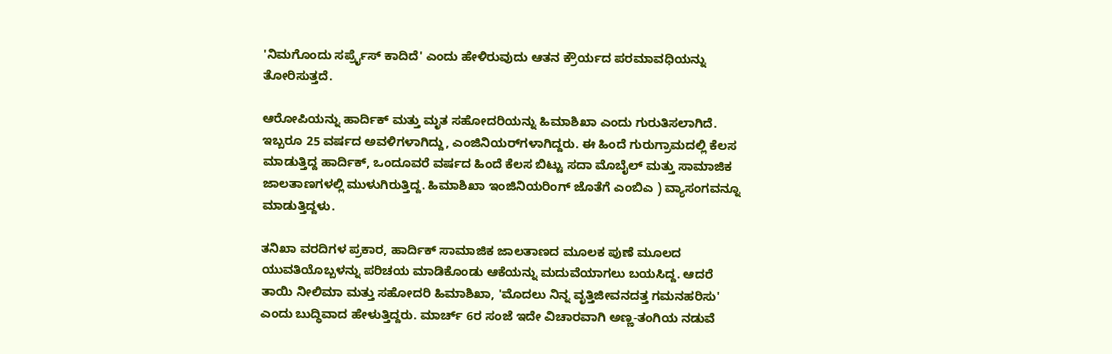'ನಿಮಗೊಂದು ಸರ್ಪ್ರೈಸ್ ಕಾದಿದೆ' ಎಂದು ಹೇಳಿರುವುದು ಆತನ ಕ್ರೌರ್ಯದ ಪರಮಾವಧಿಯನ್ನು ತೋರಿಸುತ್ತದೆ.

ಆರೋಪಿಯನ್ನು ಹಾರ್ದಿಕ್ ಮತ್ತು ಮೃತ ಸಹೋದರಿಯನ್ನು ಹಿಮಾಶಿಖಾ ಎಂದು ಗುರುತಿಸಲಾಗಿದೆ. ಇಬ್ಬರೂ 25 ವರ್ಷದ ಅವಳಿಗಳಾಗಿದ್ದು, ಎಂಜಿನಿಯರ್‌ಗಳಾಗಿದ್ದರು. ಈ ಹಿಂದೆ ಗುರುಗ್ರಾಮದಲ್ಲಿ ಕೆಲಸ ಮಾಡುತ್ತಿದ್ದ ಹಾರ್ದಿಕ್, ಒಂದೂವರೆ ವರ್ಷದ ಹಿಂದೆ ಕೆಲಸ ಬಿಟ್ಟು ಸದಾ ಮೊಬೈಲ್ ಮತ್ತು ಸಾಮಾಜಿಕ ಜಾಲತಾಣಗಳಲ್ಲಿ ಮುಳುಗಿರುತ್ತಿದ್ದ. ಹಿಮಾಶಿಖಾ ಇಂಜಿನಿಯರಿಂಗ್ ಜೊತೆಗೆ ಎಂಬಿಎ ) ವ್ಯಾಸಂಗವನ್ನೂ ಮಾಡುತ್ತಿದ್ದಳು.

ತನಿಖಾ ವರದಿಗಳ ಪ್ರಕಾರ, ಹಾರ್ದಿಕ್ ಸಾಮಾಜಿಕ ಜಾಲತಾಣದ ಮೂಲಕ ಪುಣೆ ಮೂಲದ ಯುವತಿಯೊಬ್ಬಳನ್ನು ಪರಿಚಯ ಮಾಡಿಕೊಂಡು ಆಕೆಯನ್ನು ಮದುವೆಯಾಗಲು ಬಯಸಿದ್ದ. ಆದರೆ ತಾಯಿ ನೀಲಿಮಾ ಮತ್ತು ಸಹೋದರಿ ಹಿಮಾಶಿಖಾ, 'ಮೊದಲು ನಿನ್ನ ವೃತ್ತಿಜೀವನದತ್ತ ಗಮನಹರಿಸು' ಎಂದು ಬುದ್ಧಿವಾದ ಹೇಳುತ್ತಿದ್ದರು. ಮಾರ್ಚ್ 6ರ ಸಂಜೆ ಇದೇ ವಿಚಾರವಾಗಿ ಅಣ್ಣ-ತಂಗಿಯ ನಡುವೆ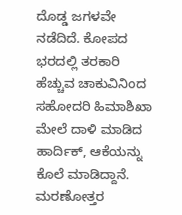ದೊಡ್ಡ ಜಗಳವೇ ನಡೆದಿದೆ. ಕೋಪದ ಭರದಲ್ಲಿ ತರಕಾರಿ ಹೆಚ್ಚುವ ಚಾಕುವಿನಿಂದ ಸಹೋದರಿ ಹಿಮಾಶಿಖಾ ಮೇಲೆ ದಾಳಿ ಮಾಡಿದ ಹಾರ್ದಿಕ್, ಆಕೆಯನ್ನು ಕೊಲೆ ಮಾಡಿದ್ದಾನೆ. ಮರಣೋತ್ತರ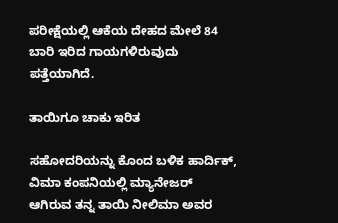ಪರೀಕ್ಷೆಯಲ್ಲಿ ಆಕೆಯ ದೇಹದ ಮೇಲೆ 84 ಬಾರಿ ಇರಿದ ಗಾಯಗಳಿರುವುದು ಪತ್ತೆಯಾಗಿದೆ.

ತಾಯಿಗೂ ಚಾಕು ಇರಿತ

ಸಹೋದರಿಯನ್ನು ಕೊಂದ ಬಳಿಕ ಹಾರ್ದಿಕ್, ವಿಮಾ ಕಂಪನಿಯಲ್ಲಿ ಮ್ಯಾನೇಜರ್ ಆಗಿರುವ ತನ್ನ ತಾಯಿ ನೀಲಿಮಾ ಅವರ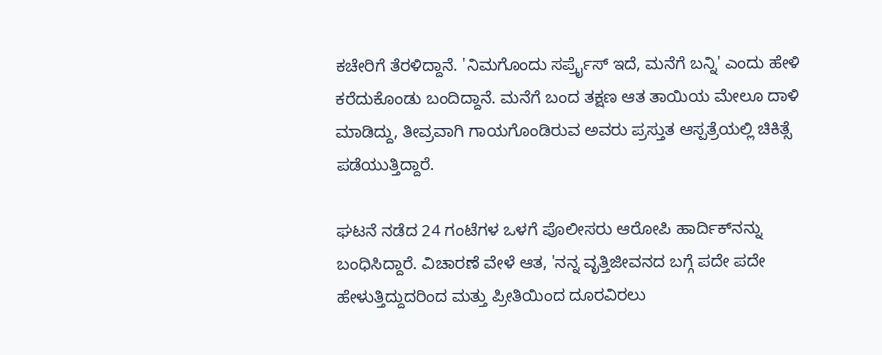ಕಚೇರಿಗೆ ತೆರಳಿದ್ದಾನೆ. 'ನಿಮಗೊಂದು ಸರ್ಪ್ರೈಸ್ ಇದೆ, ಮನೆಗೆ ಬನ್ನಿ' ಎಂದು ಹೇಳಿ ಕರೆದುಕೊಂಡು ಬಂದಿದ್ದಾನೆ. ಮನೆಗೆ ಬಂದ ತಕ್ಷಣ ಆತ ತಾಯಿಯ ಮೇಲೂ ದಾಳಿ ಮಾಡಿದ್ದು, ತೀವ್ರವಾಗಿ ಗಾಯಗೊಂಡಿರುವ ಅವರು ಪ್ರಸ್ತುತ ಆಸ್ಪತ್ರೆಯಲ್ಲಿ ಚಿಕಿತ್ಸೆ ಪಡೆಯುತ್ತಿದ್ದಾರೆ.

ಘಟನೆ ನಡೆದ 24 ಗಂಟೆಗಳ ಒಳಗೆ ಪೊಲೀಸರು ಆರೋಪಿ ಹಾರ್ದಿಕ್‌ನನ್ನು ಬಂಧಿಸಿದ್ದಾರೆ. ವಿಚಾರಣೆ ವೇಳೆ ಆತ, 'ನನ್ನ ವೃತ್ತಿಜೀವನದ ಬಗ್ಗೆ ಪದೇ ಪದೇ ಹೇಳುತ್ತಿದ್ದುದರಿಂದ ಮತ್ತು ಪ್ರೀತಿಯಿಂದ ದೂರವಿರಲು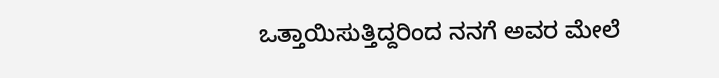ಒತ್ತಾಯಿಸುತ್ತಿದ್ದರಿಂದ ನನಗೆ ಅವರ ಮೇಲೆ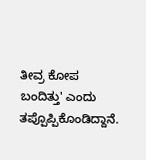ತೀವ್ರ ಕೋಪ ಬಂದಿತ್ತು' ಎಂದು ತಪ್ಪೊಪ್ಪಿಕೊಂಡಿದ್ದಾನೆ.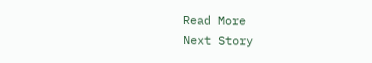Read More
Next Story